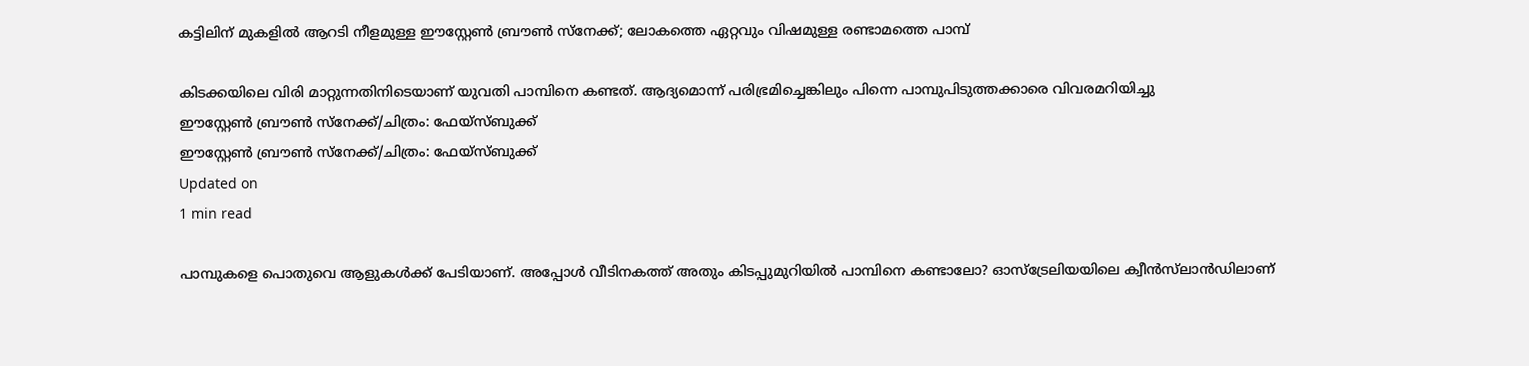കട്ടിലിന് മുകളിൽ ആറടി നീളമുള്ള ഈസ്റ്റേൺ ബ്രൗൺ സ്നേക്ക്; ലോകത്തെ ഏറ്റവും വിഷമുള്ള രണ്ടാമത്തെ പാമ്പ്

കിടക്കയിലെ വിരി മാറ്റുന്നതിനിടെയാണ് യുവതി പാമ്പിനെ കണ്ടത്. ആദ്യമൊന്ന് പരിഭ്രമിച്ചെങ്കിലും പിന്നെ പാമ്പുപിടുത്തക്കാരെ വിവരമറിയിച്ചു
ഈസ്റ്റേൺ ബ്രൗൺ സ്നേക്ക്/ചിത്രം: ഫേയ്സ്ബുക്ക്
ഈസ്റ്റേൺ ബ്രൗൺ സ്നേക്ക്/ചിത്രം: ഫേയ്സ്ബുക്ക്
Updated on
1 min read

പാമ്പുകളെ പൊതുവെ ആളുകൾക്ക് പേടിയാണ്. അപ്പോൾ വീടിനകത്ത് അതും കിടപ്പുമുറിയിൽ പാമ്പിനെ കണ്ടാലോ? ഓസ്‌ട്രേലിയയിലെ ക്വീൻസ്‌ലാൻഡിലാണ്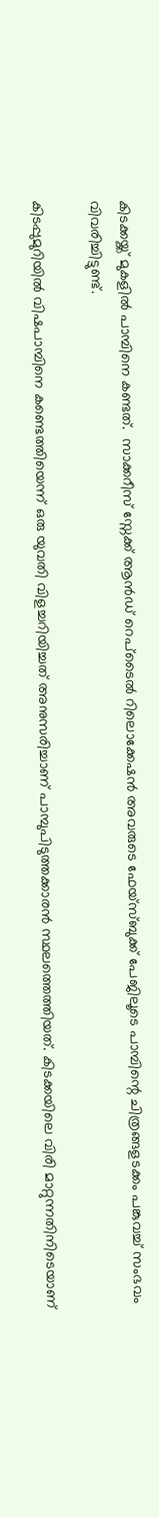കിടക്കയ്ക്ക് മുകളിൽ പാമ്പിനെ കണ്ടത്.  സാക്കറീസ് സ്നേക്ക് ആൻഡ് റെപ്ടൈൽ റിലൊക്കേഷൻ അവരുടെ ഫേയ്സ്ബുക്ക് പേജിലൂടെ പാമ്പിന്റെ ചിത്രങ്ങളടക്കം പങ്കുവച്ച് സംഭവം വിവരിച്ചിട്ടുണ്ട്.

കിടപ്പുമുറിയിൽ വിഷപാമ്പിനെ കണ്ടെത്തിയെന്ന് ഒരു യുവതി വിളച്ചറിയിച്ചത് അനുസരിച്ചാണ് പാമ്പുപിടുത്തക്കാരൻ സ്ഥലത്തെത്തിയത്. കിടക്കയിലെ വിരി മാറ്റുന്നതിനിടെയാണ്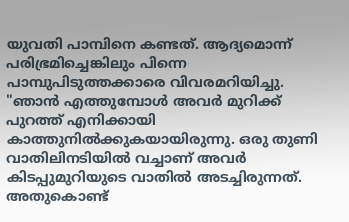യുവതി പാമ്പിനെ കണ്ടത്. ആദ്യമൊന്ന് പരിഭ്രമിച്ചെങ്കിലും പിന്നെ പാമ്പുപിടുത്തക്കാരെ വിവരമറിയിച്ചു. "ഞാൻ എത്തുമ്പോൾ അവർ മുറിക്ക് പുറത്ത് എനിക്കായി കാത്തുനിൽക്കുകയായിരുന്നു. ഒരു തുണി വാതിലിനടിയിൽ വച്ചാണ് അവർ‌ കിടപ്പുമുറിയുടെ വാതിൽ അടച്ചിരുന്നത്. അതുകൊണ്ട്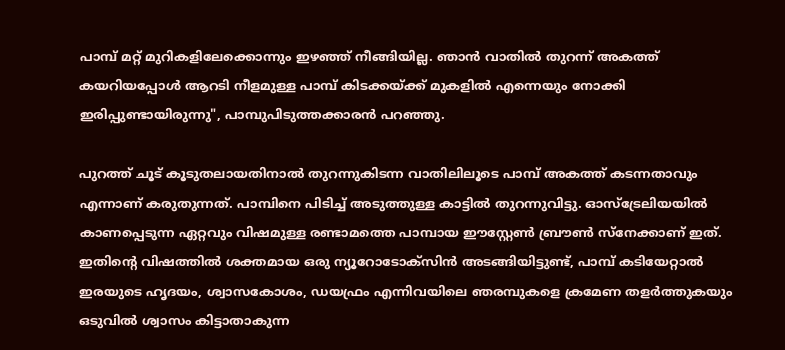പാമ്പ് മറ്റ് മുറികളിലേക്കൊന്നും ഇഴഞ്ഞ് നീങ്ങിയില്ല. ഞാൻ വാതിൽ തുറന്ന് അകത്ത് കയറിയപ്പോൾ‌ ആറടി നീളമുള്ള പാമ്പ് കിടക്കയ്ക്ക് മുകളിൽ എന്നെയും നോക്കി ഇരിപ്പുണ്ടായിരുന്നു", പാമ്പുപിടുത്തക്കാരൻ പറഞ്ഞു.

പുറത്ത് ചൂട് കൂടുതലായതിനാൽ തുറന്നുകിടന്ന വാതിലിലൂടെ പാമ്പ് അകത്ത് കടന്നതാവും എന്നാണ് കരുതുന്നത്. പാമ്പിനെ പിടിച്ച് അടുത്തുള്ള കാട്ടിൽ തുറന്നുവിട്ടു. ഓസ്ട്രേലിയയിൽ കാണപ്പെടുന്ന ഏറ്റവും വിഷമുള്ള രണ്ടാമത്തെ പാമ്പായ ഈസ്റ്റേൺ ബ്രൗൺ സ്നേക്കാണ് ഇത്. ഇതിന്റെ വിഷത്തിൽ ശക്തമായ ഒരു ന്യൂറോടോക്സിൻ അടങ്ങിയിട്ടുണ്ട്, പാമ്പ് കടിയേറ്റാൽ ഇരയുടെ ഹൃദയം, ശ്വാസകോശം, ഡയഫ്രം എന്നിവയിലെ ഞരമ്പുകളെ ക്രമേണ തളർത്തുകയും ഒടുവിൽ ശ്വാസം കിട്ടാതാകുന്ന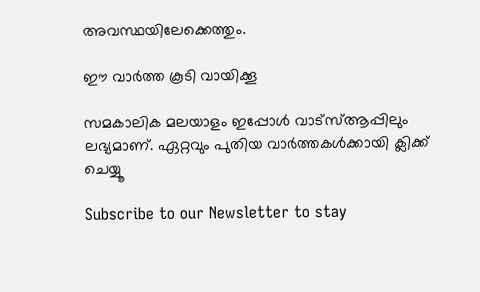അവസ്ഥയിലേക്കെത്തും.

ഈ വാര്‍ത്ത കൂടി വായിക്കൂ

സമകാലിക മലയാളം ഇപ്പോള്‍ വാട്‌സ്ആപ്പിലും ലഭ്യമാണ്. ഏറ്റവും പുതിയ വാര്‍ത്തകള്‍ക്കായി ക്ലിക്ക് ചെയ്യൂ

Subscribe to our Newsletter to stay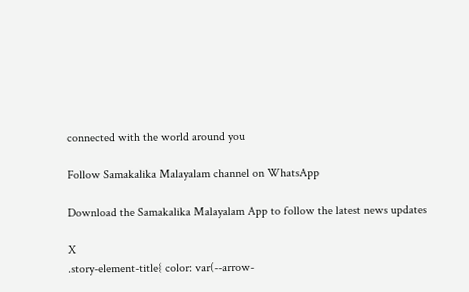connected with the world around you

Follow Samakalika Malayalam channel on WhatsApp

Download the Samakalika Malayalam App to follow the latest news updates

X
.story-element-title{ color: var(--arrow-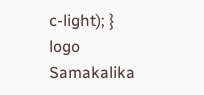c-light); }
logo
Samakalika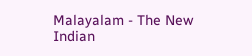Malayalam - The New Indian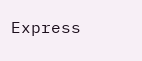Express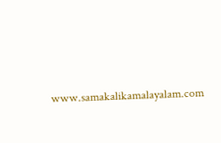www.samakalikamalayalam.com